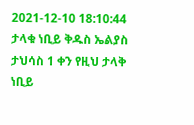2021-12-10 18:10:44
ታላቁ ነቢይ ቅዱስ ኤልያስ
ታህሳስ 1 ቀን የዚህ ታላቅ ነቢይ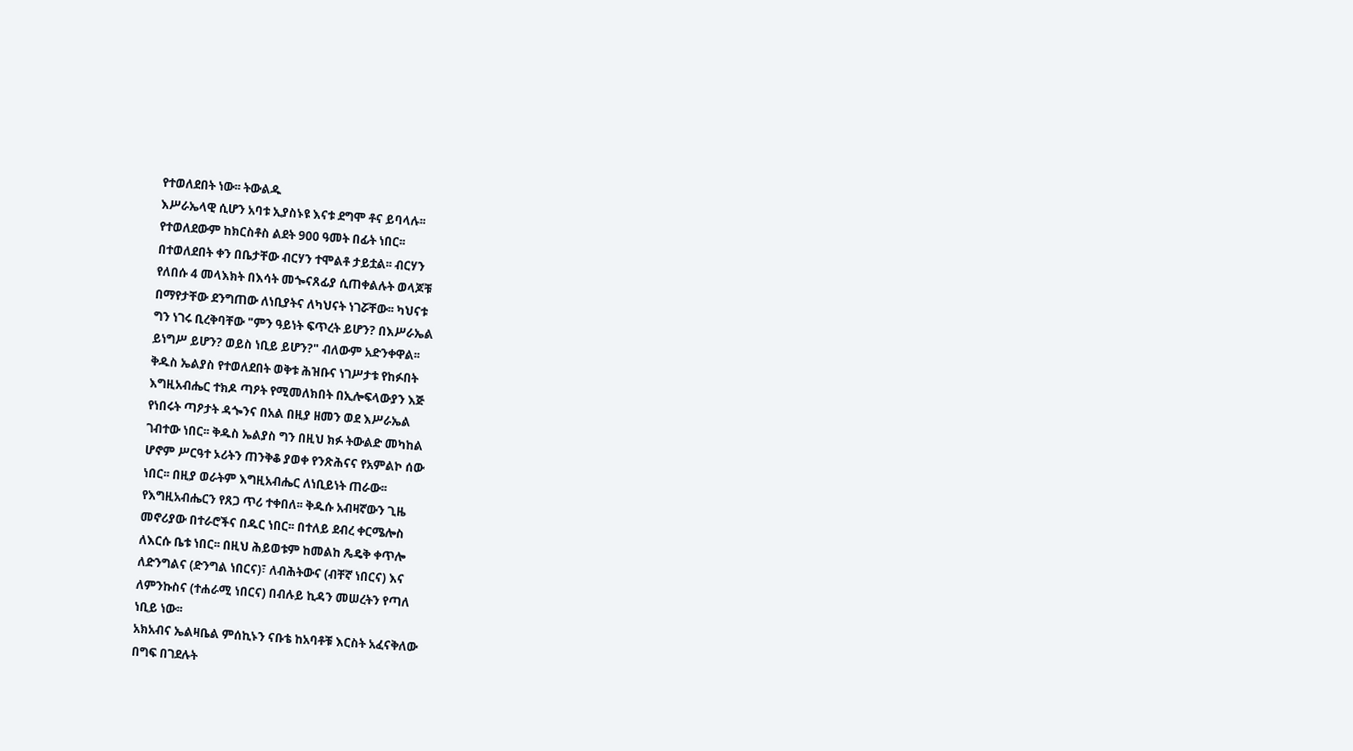የተወለደበት ነው፡፡ ትውልዱ
እሥራኤላዊ ሲሆን አባቱ ኢያስኑዩ እናቱ ደግሞ ቶና ይባላሉ፡፡
የተወለደውም ከክርስቶስ ልደት 900 ዓመት በፊት ነበር፡፡
በተወለደበት ቀን በቤታቸው ብርሃን ተሞልቶ ታይቷል፡፡ ብርሃን
የለበሱ 4 መላእክት በእሳት መጐናጸፊያ ሲጠቀልሉት ወላጆቹ
በማየታቸው ደንግጠው ለነቢያትና ለካህናት ነገሯቸው፡፡ ካህናቱ
ግን ነገሩ ቢረቅባቸው "ምን ዓይነት ፍጥረት ይሆን? በእሥራኤል
ይነግሥ ይሆን? ወይስ ነቢይ ይሆን?" ብለውም አድንቀዋል፡፡
ቅዱስ ኤልያስ የተወለደበት ወቅቱ ሕዝቡና ነገሥታቱ የከፉበት
እግዚአብሔር ተክዶ ጣዖት የሚመለክበት በኢሎፍላውያን እጅ
የነበሩት ጣዖታት ዳጐንና በአል በዚያ ዘመን ወደ እሥራኤል
ገብተው ነበር፡፡ ቅዱስ ኤልያስ ግን በዚህ ክፉ ትውልድ መካከል
ሆኖም ሥርዓተ ኦሪትን ጠንቅቆ ያወቀ የንጽሕናና የአምልኮ ሰው
ነበር፡፡ በዚያ ወራትም እግዚአብሔር ለነቢይነት ጠራው፡፡
የእግዚአብሔርን የጸጋ ጥሪ ተቀበለ፡፡ ቅዱሱ አብዛኛውን ጊዜ
መኖሪያው በተራሮችና በዱር ነበር፡፡ በተለይ ደብረ ቀርሜሎስ
ለእርሱ ቤቱ ነበር፡፡ በዚህ ሕይወቱም ከመልከ ጼዴቅ ቀጥሎ
ለድንግልና (ድንግል ነበርና)፣ ለብሕትውና (ብቸኛ ነበርና) እና
ለምንኩስና (ተሐራሚ ነበርና) በብሉይ ኪዳን መሠረትን የጣለ
ነቢይ ነው፡፡
አክአብና ኤልዛቤል ምሰኪኑን ናቡቴ ከአባቶቹ እርስት አፈናቅለው
በግፍ በገደሉት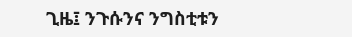ጊዜ፤ ንጉሱንና ንግስቲቱን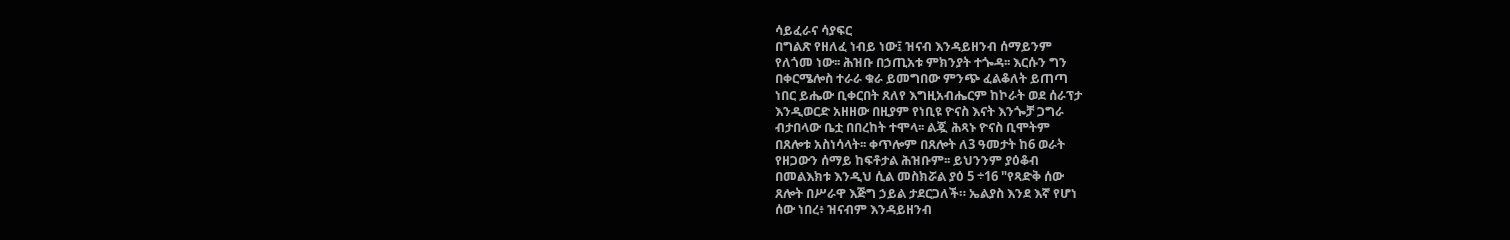ሳይፈራና ሳያፍር
በግልጽ የዘለፈ ነብይ ነው፤ ዝናብ እንዳይዘንብ ሰማይንም
የለጎመ ነው፡፡ ሕዝቡ በኃጢአቱ ምክንያት ተጐዳ፡፡ እርሱን ግን
በቀርሜሎስ ተራራ ቁራ ይመግበው ምንጭ ፈልቆለት ይጠጣ
ነበር ይሔው ቢቀርበት ጸለየ እግዚአብሔርም ከኮራት ወደ ሰራፕታ
እንዲወርድ አዘዘው በዚያም የነቢዩ ዮናስ እናት እንጐቻ ጋግራ
ብታበላው ቤቷ በበረከት ተሞላ፡፡ ልጇ ሕጻኑ ዮናስ ቢሞትም
በጸሎቱ አስነሳላት፡፡ ቀጥሎም በጸሎት ለ3 ዓመታት ከ6 ወራት
የዘጋውን ሰማይ ከፍቶታል ሕዝቡም፡፡ ይህንንም ያዕቆብ
በመልእክቱ እንዲህ ሲል መስክሯል ያዕ 5 ÷16 "የጻድቅ ሰው
ጸሎት በሥራዋ እጅግ ኃይል ታደርጋለች። ኤልያስ እንደ እኛ የሆነ
ሰው ነበረ፥ ዝናብም እንዳይዘንብ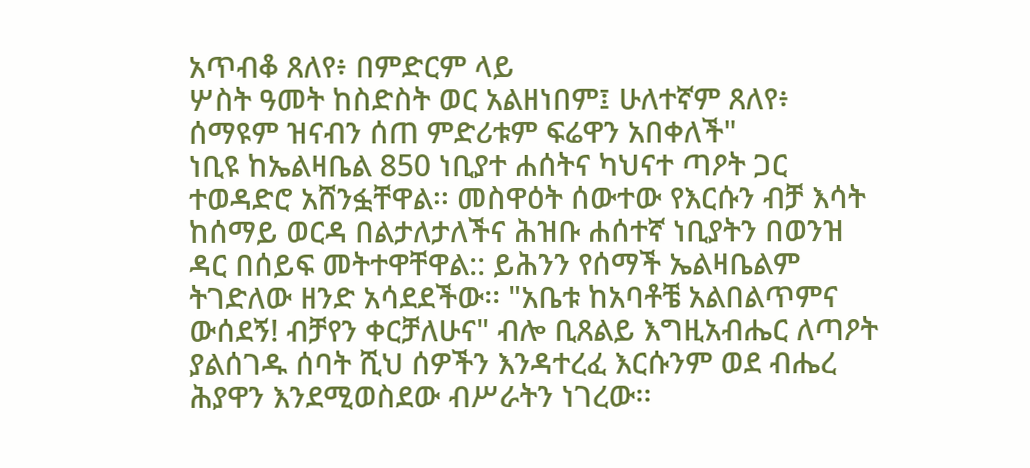አጥብቆ ጸለየ፥ በምድርም ላይ
ሦስት ዓመት ከስድስት ወር አልዘነበም፤ ሁለተኛም ጸለየ፥
ሰማዩም ዝናብን ሰጠ ምድሪቱም ፍሬዋን አበቀለች"
ነቢዩ ከኤልዛቤል 850 ነቢያተ ሐሰትና ካህናተ ጣዖት ጋር
ተወዳድሮ አሸንፏቸዋል፡፡ መስዋዕት ሰውተው የእርሱን ብቻ እሳት
ከሰማይ ወርዳ በልታለታለችና ሕዝቡ ሐሰተኛ ነቢያትን በወንዝ
ዳር በሰይፍ መትተዋቸዋል:: ይሕንን የሰማች ኤልዛቤልም
ትገድለው ዘንድ አሳደደችው፡፡ "አቤቱ ከአባቶቼ አልበልጥምና
ውሰደኝ! ብቻየን ቀርቻለሁና" ብሎ ቢጸልይ እግዚአብሔር ለጣዖት
ያልሰገዱ ሰባት ሺህ ሰዎችን እንዳተረፈ እርሱንም ወደ ብሔረ
ሕያዋን እንደሚወስደው ብሥራትን ነገረው፡፡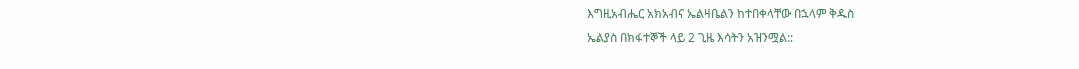እግዚአብሔር አክአብና ኤልዛቤልን ከተበቀላቸው በኋላም ቅዱስ
ኤልያስ በክፋተኞች ላይ 2 ጊዜ እሳትን አዝንሟል::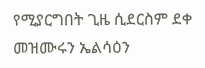የሚያርግበት ጊዜ ሲደርስም ደቀ መዝሙሩን ኤልሳዕን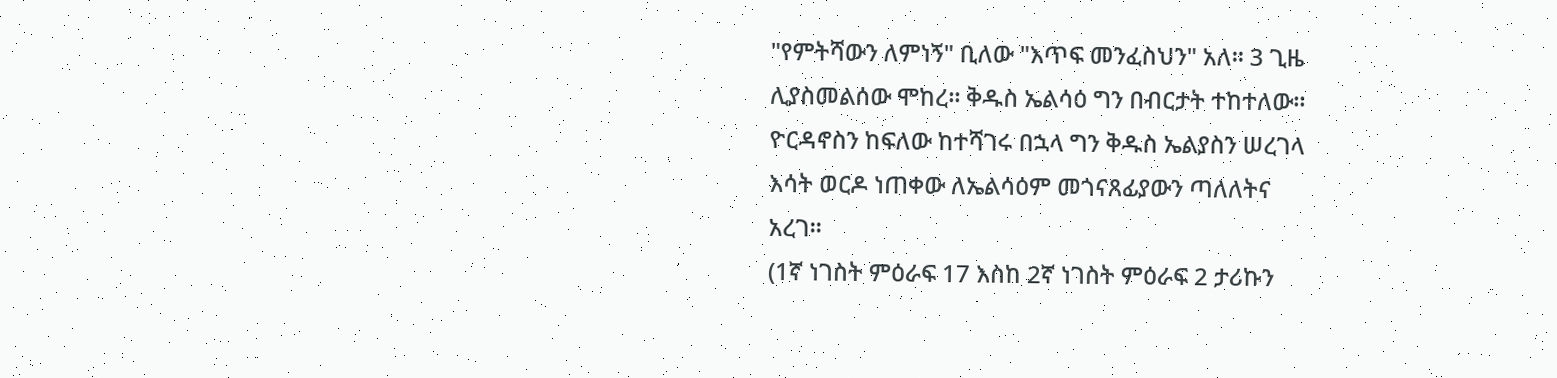"የምትሻውን ለምነኝ" ቢለው "እጥፍ መንፈስህን" አለ፡፡ 3 ጊዜ
ሊያስመልሰው ሞከረ፡፡ ቅዱስ ኤልሳዕ ግን በብርታት ተከተለው፡፡
ዮርዳኖስን ከፍለው ከተሻገሩ በኋላ ግን ቅዱስ ኤልያስን ሠረገላ
እሳት ወርዶ ነጠቀው ለኤልሳዕም መጎናጸፊያውን ጣለለትና
አረገ፡፡
(1ኛ ነገስት ምዕራፍ 17 እስከ 2ኛ ነገስት ምዕራፍ 2 ታሪኩን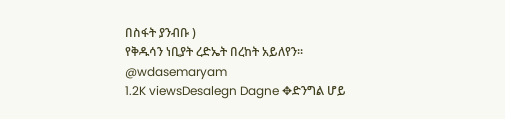በስፋት ያንብቡ )
የቅዱሳን ነቢያት ረድኤት በረከት አይለየን፡፡
@wdasemaryam
1.2K viewsDesalegn Dagne ✥ድንግል ሆይ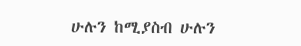ሁሉን ከሚያስብ ሁሉን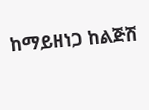ከማይዘነጋ ከልጅሽ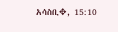አሳስቢ✥, 15:10